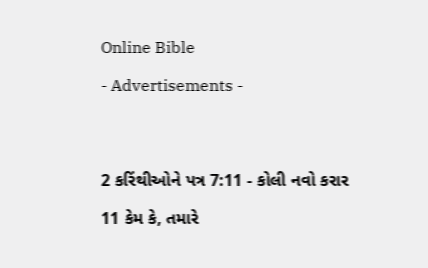Online Bible

- Advertisements -




2 કરિંથીઓને પત્ર 7:11 - કોલી નવો કરાર

11 કેમ કે, તમારે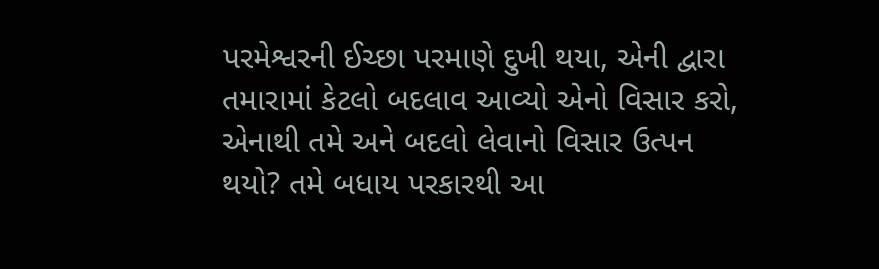પરમેશ્વરની ઈચ્છા પરમાણે દુખી થયા, એની દ્વારા તમારામાં કેટલો બદલાવ આવ્યો એનો વિસાર કરો, એનાથી તમે અને બદલો લેવાનો વિસાર ઉત્પન થયો? તમે બધાય પરકારથી આ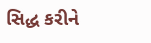સિદ્ધ કરીને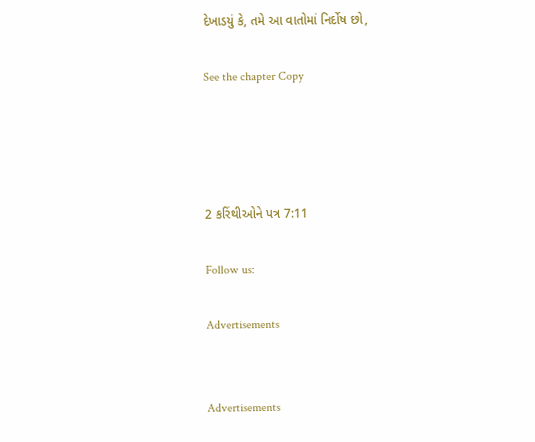દેખાડયું કે, તમે આ વાતોમાં નિર્દોષ છો,

See the chapter Copy




2 કરિંથીઓને પત્ર 7:11

Follow us:

Advertisements


Advertisements